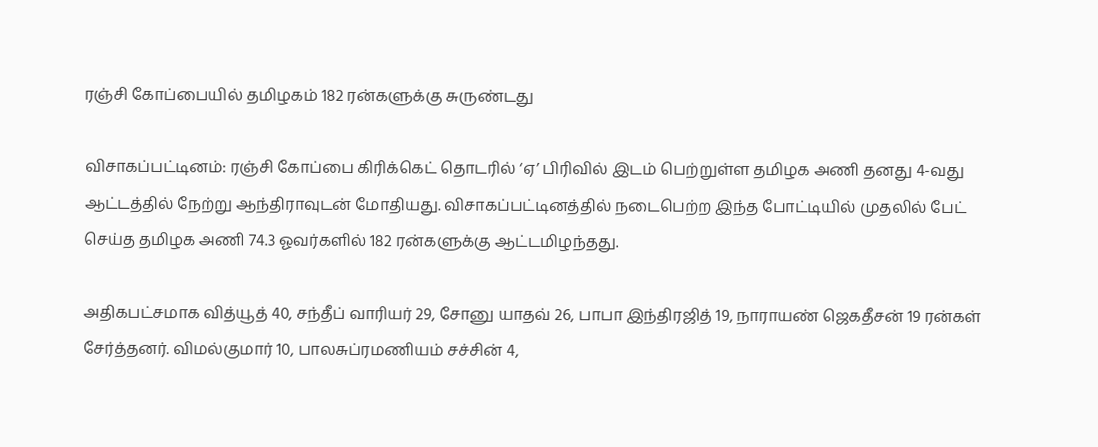ரஞ்சி கோப்பையில் தமிழகம் 182 ரன்களுக்கு சுருண்டது

விசாகப்பட்டினம்: ரஞ்சி கோப்பை கிரிக்கெட் தொடரில் ‘ஏ’ பிரிவில் இடம் பெற்றுள்ள தமிழக அணி தனது 4-வது ஆட்டத்தில் நேற்று ஆந்திராவுடன் மோதியது. விசாகப்பட்டினத்தில் நடைபெற்ற இந்த போட்டியில் முதலில் பேட் செய்த தமிழக அணி 74.3 ஓவர்களில் 182 ரன்களுக்கு ஆட்டமிழந்தது.

அதிகபட்சமாக வித்யூத் 40, சந்தீப் வாரியர் 29, சோனு யாதவ் 26, பாபா இந்திரஜித் 19, நாராயண் ஜெகதீசன் 19 ரன்கள் சேர்த்தனர். விமல்குமார் 10, பாலசுப்ரமணியம் சச்சின் 4,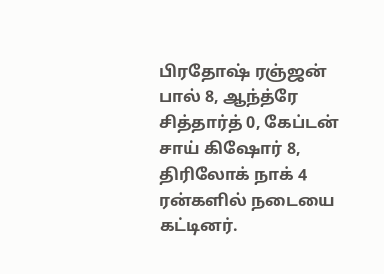பிரதோஷ் ரஞ்ஜன் பால் 8, ஆந்த்ரே சித்தார்த் 0, கேப்டன் சாய் கிஷோர் 8, திரிலோக் நாக் 4 ரன்களில் நடையை கட்டினர்.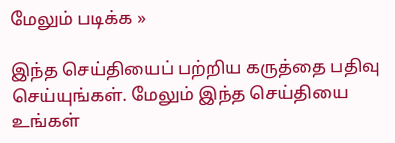மேலும் படிக்க »

இந்த செய்தியைப் பற்றிய கருத்தை பதிவு செய்யுங்கள். மேலும் இந்த செய்தியை உங்கள்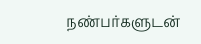நண்பர்களுடன்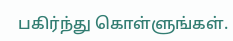பகிர்ந்து கொள்ளுங்கள்.